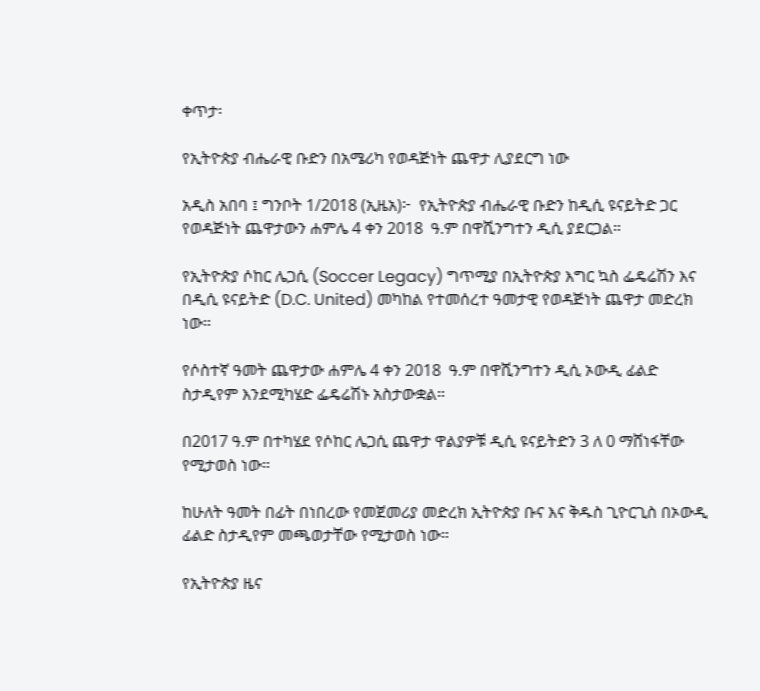ቀጥታ፡

የኢትዮጵያ ብሔራዊ ቡድን በአሜሪካ የወዳጅነት ጨዋታ ሊያደርግ ነው

አዲስ አበባ ፤ ግንቦት 1/2018 (ኢዜአ)፦  የኢትዮጵያ ብሔራዊ ቡድን ከዲሲ ዩናይትድ ጋር የወዳጅነት ጨዋታውን ሐምሌ 4 ቀን 2018  ዓ.ም በዋሺንግተን ዲሲ ያደርጋል።

የኢትዮጵያ ሶከር ሌጋሲ (Soccer Legacy) ግጥሚያ በኢትዮጵያ እግር ኳስ ፌዴሬሽን እና በዲሲ ዩናይትድ (D.C. United) መካከል የተመሰረተ ዓመታዊ የወዳጅነት ጨዋታ መድረክ  ነው።

የሶስተኛ ዓመት ጨዋታው ሐምሌ 4 ቀን 2018  ዓ.ም በዋሺንግተን ዲሲ ኦውዲ ፊልድ ስታዲየም እንደሚካሄድ ፌዴሬሽኑ አስታውቋል።

በ2017 ዓ.ም በተካሄደ የሶከር ሌጋሲ ጨዋታ ዋልያዎቹ ዲሲ ዩናይትድን 3 ለ 0 ማሸነፋቸው የሚታወስ ነው።

ከሁለት ዓመት በፊት በነበረው የመጀመሪያ መድረክ ኢትዮጵያ ቡና እና ቅዱስ ጊዮርጊስ በኦውዲ ፊልድ ስታዲየም መጫወታቸው የሚታወስ ነው።

የኢትዮጵያ ዜና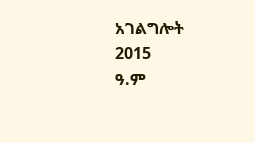አገልግሎት
2015
ዓ.ም